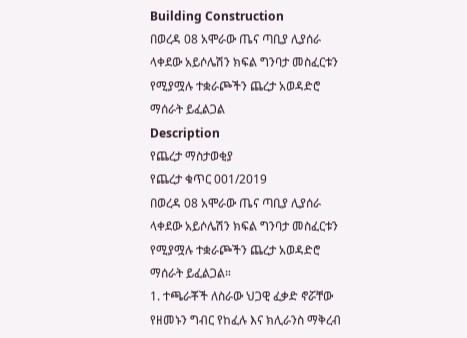Building Construction
በወረዳ 08 አሞራው ጤና ጣቢያ ሊያሰራ ላቀደው አይሶሌሽን ክፍል ግንባታ መስፈርቱን የሚያሟሉ ተቋራጮችን ጨረታ አወዳድሮ ማሰራት ይፈልጋል
Description
የጨረታ ማስታወቂያ
የጨረታ ቁጥር 001/2019
በወረዳ 08 አሞራው ጤና ጣቢያ ሊያሰራ ላቀደው አይሶሌሽን ክፍል ግንባታ መስፈርቱን የሚያሟሉ ተቋራጮችን ጨረታ አወዳድሮ ማሰራት ይፈልጋል።
1. ተጫራቾች ለስራው ህጋዊ ፈቃድ ኖሯቸው የዘመኑን ግብር የከፈሉ እና ክሊራንስ ማቅረብ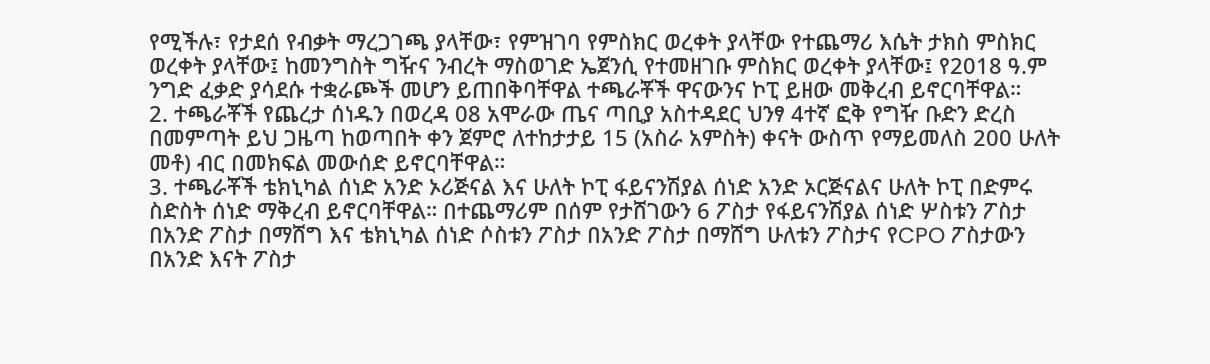የሚችሉ፣ የታደሰ የብቃት ማረጋገጫ ያላቸው፣ የምዝገባ የምስክር ወረቀት ያላቸው የተጨማሪ እሴት ታክስ ምስክር ወረቀት ያላቸው፤ ከመንግስት ግዥና ንብረት ማስወገድ ኤጀንሲ የተመዘገቡ ምስክር ወረቀት ያላቸው፤ የ2018 ዓ.ም ንግድ ፈቃድ ያሳደሱ ተቋራጮች መሆን ይጠበቅባቸዋል ተጫራቾች ዋናውንና ኮፒ ይዘው መቅረብ ይኖርባቸዋል።
2. ተጫራቾች የጨረታ ሰነዱን በወረዳ 08 አሞራው ጤና ጣቢያ አስተዳደር ህንፃ 4ተኛ ፎቅ የግዥ ቡድን ድረስ በመምጣት ይህ ጋዜጣ ከወጣበት ቀን ጀምሮ ለተከታታይ 15 (አስራ አምስት) ቀናት ውስጥ የማይመለስ 200 ሁለት መቶ) ብር በመክፍል መውሰድ ይኖርባቸዋል።
3. ተጫራቾች ቴክኒካል ሰነድ አንድ ኦሪጅናል እና ሁለት ኮፒ ፋይናንሽያል ሰነድ አንድ ኦርጅናልና ሁለት ኮፒ በድምሩ ስድስት ሰነድ ማቅረብ ይኖርባቸዋል። በተጨማሪም በሰም የታሸገውን 6 ፖስታ የፋይናንሽያል ሰነድ ሦስቱን ፖስታ በአንድ ፖስታ በማሸግ እና ቴክኒካል ሰነድ ሶስቱን ፖስታ በአንድ ፖስታ በማሸግ ሁለቱን ፖስታና የCPO ፖስታውን በአንድ እናት ፖስታ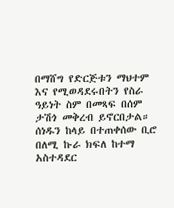በማሸግ የድርጅቱን ማህተም እና የሚወዳደሩበትን የስራ ዓይነት ስም በመጻፍ በሰም ታሽጎ መቅረብ ይኖርበታል። ሰነዱን ከላይ በተጠቀሰው ቢሮ በለሚ ኩራ ክፍለ ከተማ አስተዳደር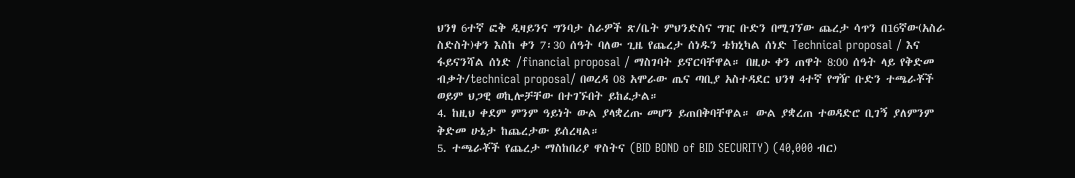ህንፃ 6ተኛ ፎቅ ዲዛይንና ግንባታ ስራዎች ጽ/ቤት ምህንድስና ግዢ ቡድን በሚገኘው ጨረታ ሳጥን በ16ኛው(አስራ ስድስት)ቀን እስከ ቀን 7፡30 ሰዓት ባለው ጊዜ የጨረታ ሰነዱን ቴክኒካል ሰነድ Technical proposal / እና ፋይናንሻል ሰነድ /financial proposal / ማስገባት ይኖርባቸዋል። በዚሁ ቀን ጠዋት 8:00 ሰዓት ላይ የቅድመ ብቃት/technical proposal/ በወረዳ 08 አሞራው ጤና ጣቢያ አስተዳደር ህንፃ 4ተኛ የግዥ ቡድን ተጫራቾች ወይም ህጋዊ ወኪሎቻቸው በተገኙበት ይከፈታል።
4. ከዚህ ቀደም ምንም ዓይነት ውል ያላቋረጡ መሆን ይጠበቅባቸዋል። ውል ያቋረጠ ተወዳድሮ ቢገኝ ያለምንም ቅድመ ሁኔታ ከጨረታው ይሰረዛል።
5. ተጫራቾች የጨረታ ማስከበሪያ ዋስትና (BID BOND of BID SECURITY) (40,000 ብር)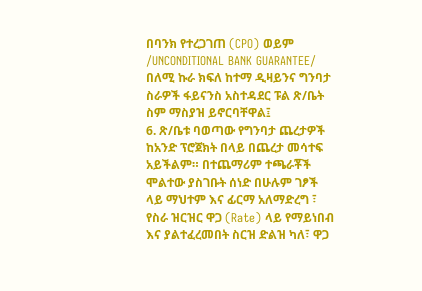በባንክ የተረጋገጠ (CPO) ወይም /UNCONDITIONAL BANK GUARANTEE/ በለሚ ኩራ ክፍለ ከተማ ዲዛይንና ግንባታ ስራዎች ፋይናንስ አስተዳደር ፑል ጽ/ቤት ስም ማስያዝ ይኖርባቸዋል፤
6. ጽ/ቤቱ ባወጣው የግንባታ ጨረታዎች ከአንድ ፕሮጀክት በላይ በጨረታ መሳተፍ አይችልም። በተጨማሪም ተጫራቾች ሞልተው ያስገቡት ሰነድ በሁሉም ገፆች ላይ ማህተም እና ፊርማ አለማድረግ ፣ የስራ ዝርዝር ዋጋ (Rate) ላይ የማይነበብ እና ያልተፈረመበት ስርዝ ድልዝ ካለ፣ ዋጋ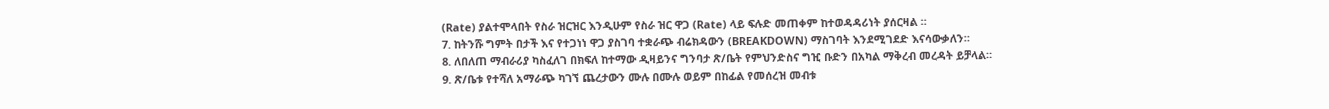(Rate) ያልተሞላበት የስራ ዝርዝር እንዲሁም የስራ ዝር ዋጋ (Rate) ላይ ፍሉድ መጠቀም ከተወዳዳሪነት ያሰርዛል ።
7. ከትንሹ ግምት በታች እና የተጋነነ ዋጋ ያስገባ ተቋራጭ ብሬክዳውን (BREAKDOWN) ማስገባት እንደሚገደድ እናሳውቃለን።
8. ለበለጠ ማብራሪያ ካስፈለገ በክፍለ ከተማው ዲዛይንና ግንባታ ጽ/ቤት የምህንድስና ግዢ ቡድን በአካል ማቅረብ መረዳት ይቻላል።
9. ጽ/ቤቱ የተሻለ አማራጭ ካገኘ ጨረታውን ሙሉ በሙሉ ወይም በከፊል የመሰረዝ መብቱ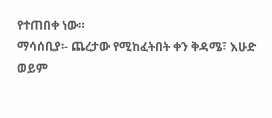የተጠበቀ ነው።
ማሳሰቢያ፡- ጨረታው የሚከፈትበት ቀን ቅዳሜ፣ እሁድ ወይም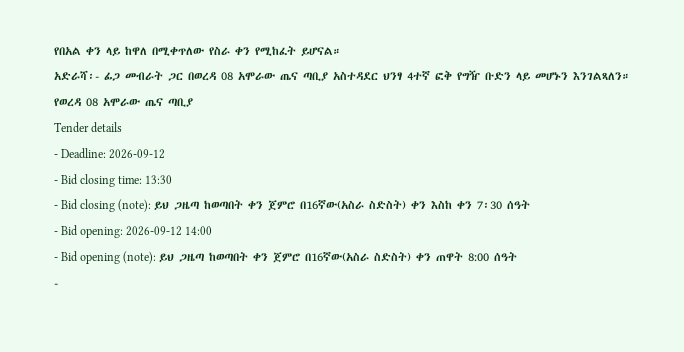የበአል ቀን ላይ ከዋለ በሚቀጥለው የስራ ቀን የሚከፈት ይሆናል።
አድራሻ፡- ፊጋ መብራት ጋር በወረዳ 08 አሞራው ጤና ጣቢያ አስተዳደር ህንፃ 4ተኛ ፎቅ የግዥ ቡድን ላይ መሆኑን እንገልጻለን።
የወረዳ 08 አሞራው ጤና ጣቢያ
Tender details
- Deadline: 2026-09-12
- Bid closing time: 13:30
- Bid closing (note): ይህ ጋዜጣ ከወጣበት ቀን ጀምሮ በ16ኛው(አስራ ስድስት) ቀን እስከ ቀን 7፡30 ሰዓት
- Bid opening: 2026-09-12 14:00
- Bid opening (note): ይህ ጋዜጣ ከወጣበት ቀን ጀምሮ በ16ኛው(አስራ ስድስት) ቀን ጠዋት 8:00 ሰዓት
-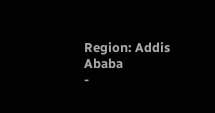Region: Addis Ababa
-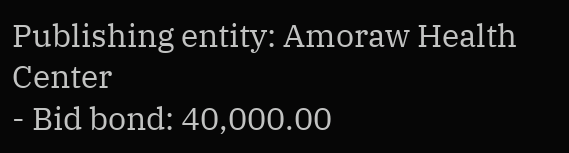Publishing entity: Amoraw Health Center
- Bid bond: 40,000.00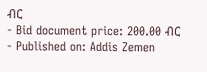ብር
- Bid document price: 200.00 ብር
- Published on: Addis Zemen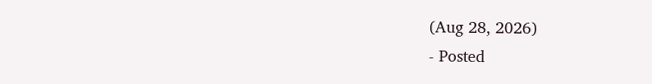(Aug 28, 2026)
- Posted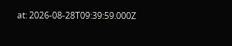at: 2026-08-28T09:39:59.000Z